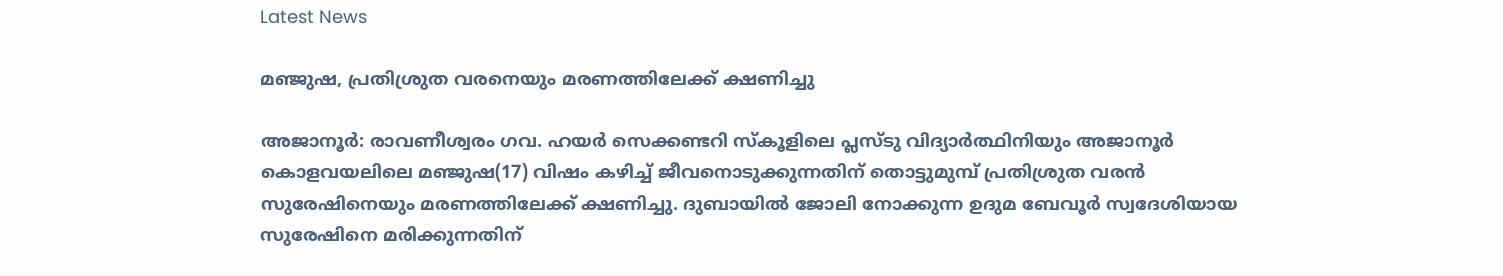Latest News

മഞ്ജുഷ, പ്രതിശ്രുത വരനെയും മരണത്തിലേക്ക് ക്ഷണിച്ചു

അജാനൂര്‍: രാവണീശ്വരം ഗവ. ഹയര്‍ സെക്കണ്ടറി സ്‌കൂളിലെ പ്ലസ്ടു വിദ്യാര്‍ത്ഥിനിയും അജാനൂര്‍ കൊളവയലിലെ മഞ്ജുഷ(17) വിഷം കഴിച്ച് ജീവനൊടുക്കുന്നതിന് തൊട്ടുമുമ്പ് പ്രതിശ്രുത വരന്‍ സുരേഷിനെയും മരണത്തിലേക്ക് ക്ഷണിച്ചു. ദുബായില്‍ ജോലി നോക്കുന്ന ഉദുമ ബേവൂര്‍ സ്വദേശിയായ സുരേഷിനെ മരിക്കുന്നതിന്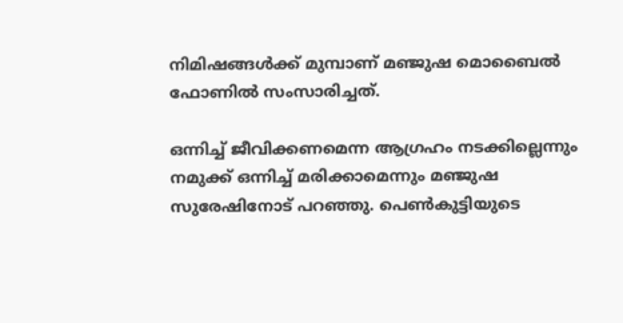നിമിഷങ്ങള്‍ക്ക് മുമ്പാണ് മഞ്ജുഷ മൊബൈല്‍ ഫോണില്‍ സംസാരിച്ചത്.

ഒന്നിച്ച്‌ ജീവിക്കണമെന്ന ആഗ്രഹം നടക്കില്ലെന്നും നമുക്ക് ഒന്നിച്ച് മരിക്കാമെന്നും മഞ്ജുഷ സുരേഷിനോട് പറഞ്ഞു. പെണ്‍കുട്ടിയുടെ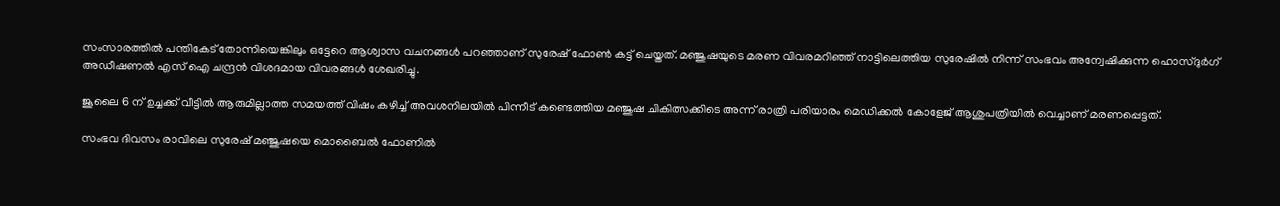സംസാരത്തില്‍ പന്തികേട് തോന്നിയെങ്കിലും ഒട്ടേറെ ആശ്വാസ വചനങ്ങള്‍ പറഞ്ഞാണ് സുരേഷ് ഫോണ്‍ കട്ട് ചെയ്തത്. മഞ്ജുഷയുടെ മരണ വിവരമറിഞ്ഞ് നാട്ടിലെത്തിയ സുരേഷില്‍ നിന്ന് സംഭവം അന്വേഷിക്കുന്ന ഹൊസ്ദുര്‍ഗ് അഡീഷണല്‍ എസ് ഐ ചന്ദ്രന്‍ വിശദമായ വിവരങ്ങള്‍ ശേഖരിച്ചു.

ജൂലൈ 6 ന് ഉച്ചക്ക് വീട്ടില്‍ ആരുമില്ലാത്ത സമയത്ത് വിഷം കഴിച്ച് അവശനിലയില്‍ പിന്നീട് കണ്ടെത്തിയ മഞ്ജുഷ ചികിത്സക്കിടെ അന്ന് രാത്രി പരിയാരം മെഡിക്കല്‍ കോളേജ് ആശുപത്രിയില്‍ വെച്ചാണ് മരണപ്പെട്ടത്.

സംഭവ ദിവസം രാവിലെ സുരേഷ് മഞ്ജുഷയെ മൊബൈല്‍ ഫോണില്‍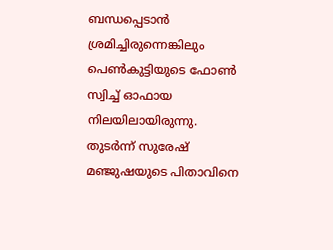ബന്ധപ്പെടാന്‍ ശ്രമിച്ചിരുന്നെങ്കിലും പെണ്‍കുട്ടിയുടെ ഫോണ്‍ സ്വിച്ച് ഓഫായ നിലയിലായിരുന്നു. തുടര്‍ന്ന് സുരേഷ് മഞ്ജുഷയുടെ പിതാവിനെ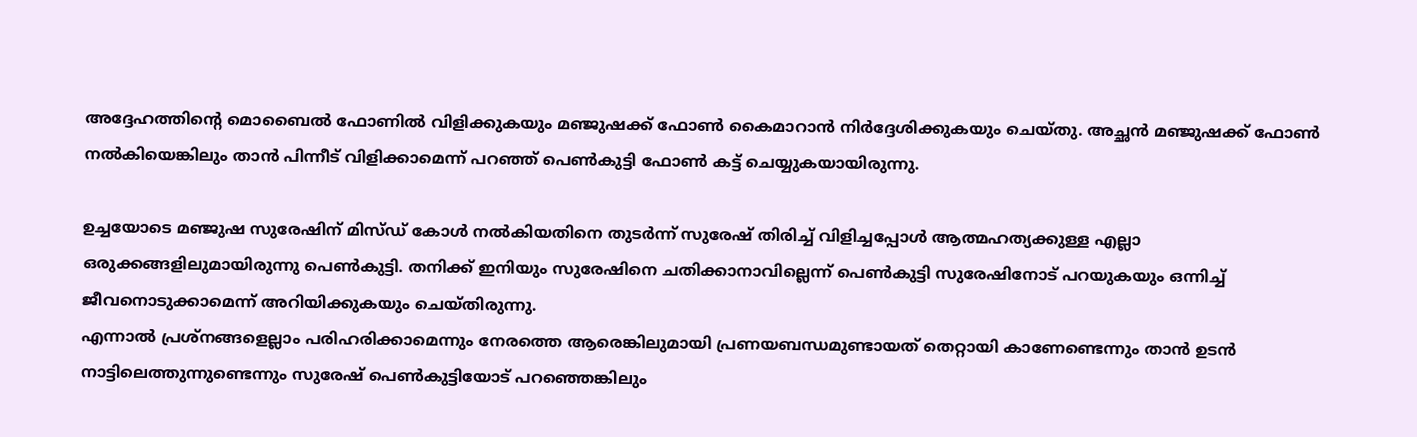അദ്ദേഹത്തിന്റെ മൊബൈല്‍ ഫോണില്‍ വിളിക്കുകയും മഞ്ജുഷക്ക് ഫോണ്‍ കൈമാറാന്‍ നിര്‍ദ്ദേശിക്കുകയും ചെയ്തു. അച്ഛന്‍ മഞ്ജുഷക്ക് ഫോണ്‍ നല്‍കിയെങ്കിലും താന്‍ പിന്നീട് വിളിക്കാമെന്ന് പറഞ്ഞ് പെണ്‍കുട്ടി ഫോണ്‍ കട്ട് ചെയ്യുകയായിരുന്നു.

ഉച്ചയോടെ മഞ്ജുഷ സുരേഷിന് മിസ്ഡ് കോള്‍ നല്‍കിയതിനെ തുടര്‍ന്ന് സുരേഷ് തിരിച്ച് വിളിച്ചപ്പോള്‍ ആത്മഹത്യക്കുള്ള എല്ലാ ഒരുക്കങ്ങളിലുമായിരുന്നു പെണ്‍കുട്ടി. തനിക്ക് ഇനിയും സുരേഷിനെ ചതിക്കാനാവില്ലെന്ന് പെണ്‍കുട്ടി സുരേഷിനോട് പറയുകയും ഒന്നിച്ച് ജീവനൊടുക്കാമെന്ന് അറിയിക്കുകയും ചെയ്തിരുന്നു.
എന്നാല്‍ പ്രശ്‌നങ്ങളെല്ലാം പരിഹരിക്കാമെന്നും നേരത്തെ ആരെങ്കിലുമായി പ്രണയബന്ധമുണ്ടായത് തെറ്റായി കാണേണ്ടെന്നും താന്‍ ഉടന്‍ നാട്ടിലെത്തുന്നുണ്ടെന്നും സുരേഷ് പെണ്‍കുട്ടിയോട് പറഞ്ഞെങ്കിലും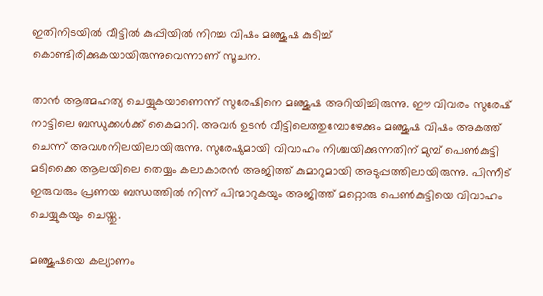ഇതിനിടയില്‍ വീട്ടില്‍ കുപ്പിയില്‍ നിറച്ച വിഷം മഞ്ജുഷ കുടിച്ച് കൊണ്ടിരിക്കുകയായിരുന്നുവെന്നാണ് സൂചന.

താന്‍ ആത്മഹത്യ ചെയ്യുകയാണെന്ന് സുരേഷിനെ മഞ്ജുഷ അറിയിച്ചിരുന്നു. ഈ വിവരം സുരേഷ് നാട്ടിലെ ബന്ധുക്കള്‍ക്ക് കൈമാറി. അവര്‍ ഉടന്‍ വീട്ടിലെത്തുമ്പോഴേക്കും മഞ്ജുഷ വിഷം അകത്ത് ചെന്ന് അവശനിലയിലായിരുന്നു. സുരേഷുമായി വിവാഹം നിശ്ചയിക്കുന്നതിന് മുമ്പ് പെണ്‍കുട്ടി മടിക്കൈ ആലയിലെ തെയ്യം കലാകാരന്‍ അജിത്ത് കുമാറുമായി അടുപ്പത്തിലായിരുന്നു. പിന്നീട് ഇരുവരും പ്രണയ ബന്ധത്തില്‍ നിന്ന് പിന്മാറുകയും അജിത്ത് മറ്റൊരു പെണ്‍കുട്ടിയെ വിവാഹം ചെയ്യുകയും ചെയ്തു.

മഞ്ജുഷയെ കല്യാണം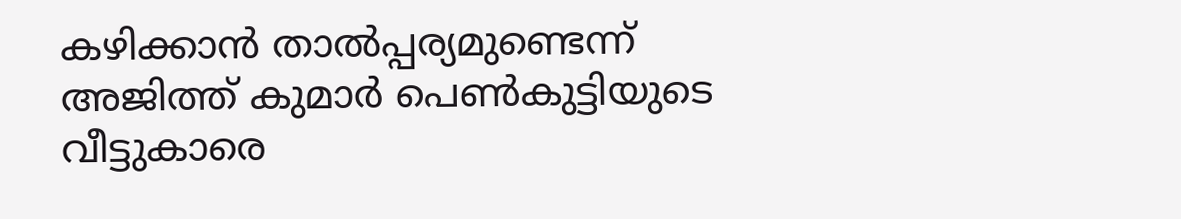കഴിക്കാന്‍ താല്‍പ്പര്യമുണ്ടെന്ന് അജിത്ത് കുമാര്‍ പെണ്‍കുട്ടിയുടെ വീട്ടുകാരെ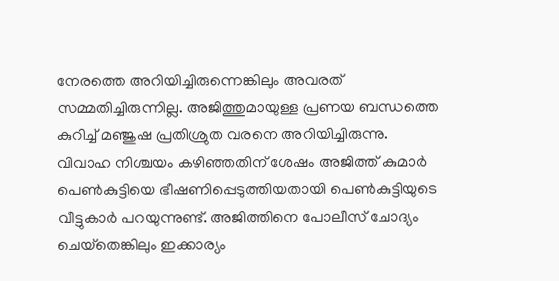നേരത്തെ അറിയിച്ചിരുന്നെങ്കിലും അവരത് സമ്മതിച്ചിരുന്നില്ല. അജിത്തുമായുള്ള പ്രണയ ബന്ധത്തെ കുറിച്ച് മഞ്ജുഷ പ്രതിശ്രുത വരനെ അറിയിച്ചിരുന്നു.
വിവാഹ നിശ്ചയം കഴിഞ്ഞതിന് ശേഷം അജിത്ത് കുമാര്‍ പെണ്‍കുട്ടിയെ ഭീഷണിപ്പെടുത്തിയതായി പെണ്‍കുട്ടിയുടെ വീട്ടുകാര്‍ പറയുന്നുണ്ട്. അജിത്തിനെ പോലീസ് ചോദ്യം ചെയ്‌തെങ്കിലും ഇക്കാര്യം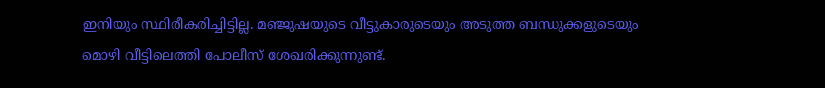ഇനിയും സ്ഥിരീകരിച്ചിട്ടില്ല. മഞ്ജുഷയുടെ വീട്ടുകാരുടെയും അടുത്ത ബന്ധുക്കളുടെയും മൊഴി വീട്ടിലെത്തി പോലീസ് ശേഖരിക്കുന്നുണ്ട്.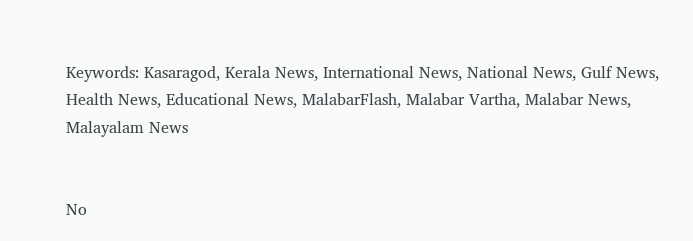Keywords: Kasaragod, Kerala News, International News, National News, Gulf News, Health News, Educational News, MalabarFlash, Malabar Vartha, Malabar News, Malayalam News


No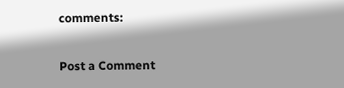comments:

Post a Comment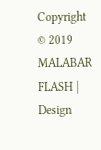Copyright © 2019 MALABAR FLASH | Design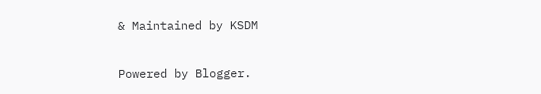& Maintained by KSDM

Powered by Blogger.